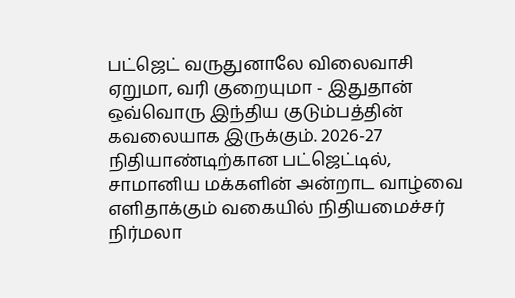பட்ஜெட் வருதுனாலே விலைவாசி ஏறுமா, வரி குறையுமா - இதுதான் ஒவ்வொரு இந்திய குடும்பத்தின் கவலையாக இருக்கும். 2026-27 நிதியாண்டிற்கான பட்ஜெட்டில், சாமானிய மக்களின் அன்றாட வாழ்வை எளிதாக்கும் வகையில் நிதியமைச்சர் நிர்மலா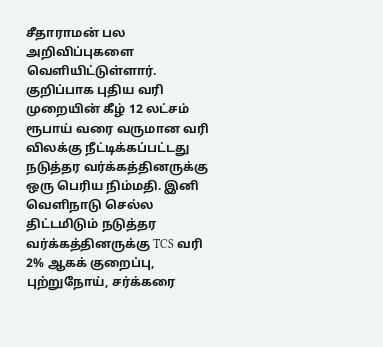சீதாராமன் பல அறிவிப்புகளை வெளியிட்டுள்ளார்.
குறிப்பாக புதிய வரி முறையின் கீழ் 12 லட்சம் ரூபாய் வரை வருமான வரி விலக்கு நீட்டிக்கப்பட்டது நடுத்தர வர்க்கத்தினருக்கு ஒரு பெரிய நிம்மதி. இனி வெளிநாடு செல்ல திட்டமிடும் நடுத்தர வர்க்கத்தினருக்கு TCS வரி 2% ஆகக் குறைப்பு, புற்றுநோய், சர்க்கரை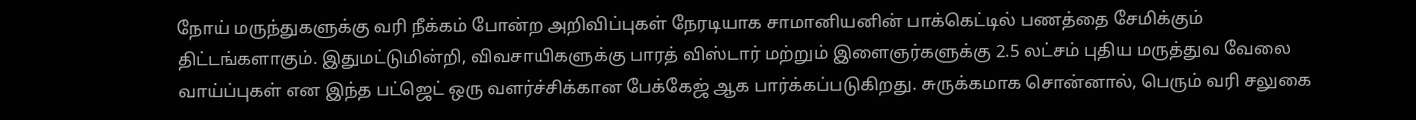நோய் மருந்துகளுக்கு வரி நீக்கம் போன்ற அறிவிப்புகள் நேரடியாக சாமானியனின் பாக்கெட்டில் பணத்தை சேமிக்கும் திட்டங்களாகும். இதுமட்டுமின்றி, விவசாயிகளுக்கு பாரத் விஸ்டார் மற்றும் இளைஞர்களுக்கு 2.5 லட்சம் புதிய மருத்துவ வேலை வாய்ப்புகள் என இந்த பட்ஜெட் ஒரு வளர்ச்சிக்கான பேக்கேஜ் ஆக பார்க்கப்படுகிறது. சுருக்கமாக சொன்னால், பெரும் வரி சலுகை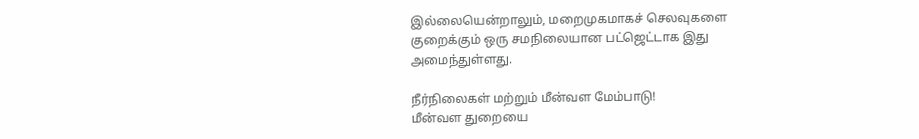இல்லையென்றாலும், மறைமுகமாகச் செலவுகளை குறைக்கும் ஒரு சமநிலையான பட்ஜெட்டாக இது அமைந்துள்ளது.

நீர்நிலைகள் மற்றும் மீன்வள மேம்பாடு!
மீன்வள துறையை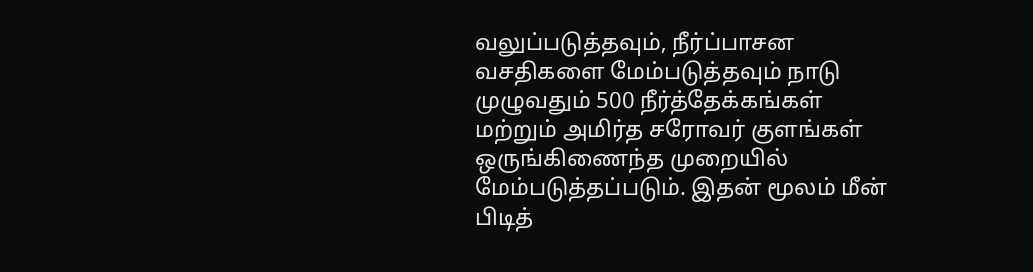வலுப்படுத்தவும், நீர்ப்பாசன வசதிகளை மேம்படுத்தவும் நாடு முழுவதும் 500 நீர்த்தேக்கங்கள் மற்றும் அமிர்த சரோவர் குளங்கள் ஒருங்கிணைந்த முறையில் மேம்படுத்தப்படும். இதன் மூலம் மீன் பிடித்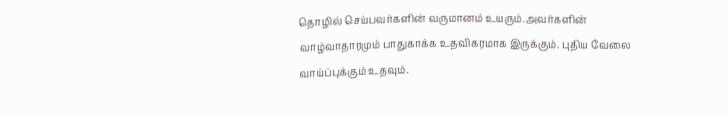தொழில் செய்பவர்களின் வருமானம் உயரும்.அவர்களின் வாழ்வாதாரமும் பாதுகாக்க உதவிகரமாக இருக்கும். புதிய வேலை வாய்ப்புக்கும் உதவும்.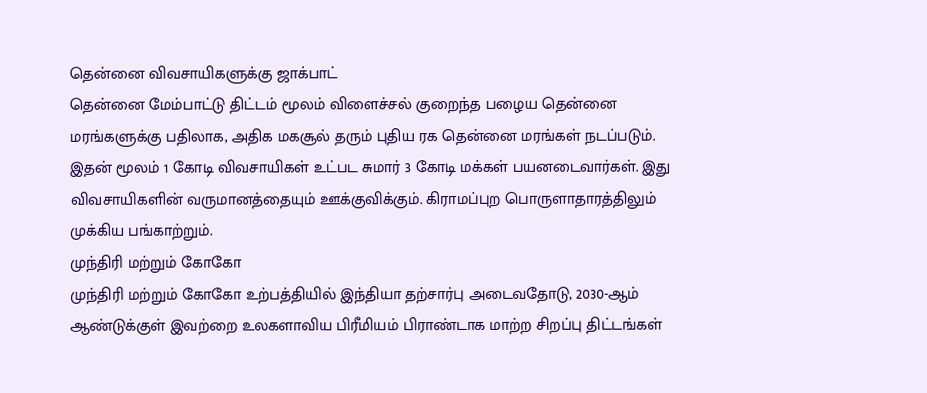தென்னை விவசாயிகளுக்கு ஜாக்பாட்
தென்னை மேம்பாட்டு திட்டம் மூலம் விளைச்சல் குறைந்த பழைய தென்னை மரங்களுக்கு பதிலாக, அதிக மகசூல் தரும் புதிய ரக தென்னை மரங்கள் நடப்படும். இதன் மூலம் 1 கோடி விவசாயிகள் உட்பட சுமார் 3 கோடி மக்கள் பயனடைவார்கள். இது விவசாயிகளின் வருமானத்தையும் ஊக்குவிக்கும். கிராமப்புற பொருளாதாரத்திலும் முக்கிய பங்காற்றும்.
முந்திரி மற்றும் கோகோ
முந்திரி மற்றும் கோகோ உற்பத்தியில் இந்தியா தற்சார்பு அடைவதோடு, 2030-ஆம் ஆண்டுக்குள் இவற்றை உலகளாவிய பிரீமியம் பிராண்டாக மாற்ற சிறப்பு திட்டங்கள்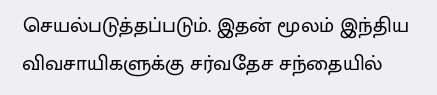செயல்படுத்தப்படும். இதன் மூலம் இந்திய விவசாயிகளுக்கு சர்வதேச சந்தையில்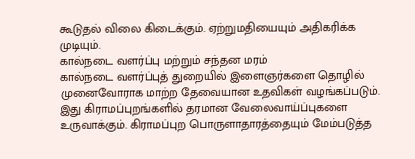கூடுதல் விலை கிடைக்கும். ஏற்றுமதியையும் அதிகரிக்க முடியும்.
கால்நடை வளர்ப்பு மற்றும் சந்தன மரம்
கால்நடை வளர்ப்புத் துறையில் இளைஞர்களை தொழில் முனைவோராக மாற்ற தேவையான உதவிகள் வழங்கப்படும். இது கிராமப்புறங்களில் தரமான வேலைவாய்ப்புகளை உருவாக்கும். கிராமப்புற பொருளாதாரத்தையும் மேம்படுத்த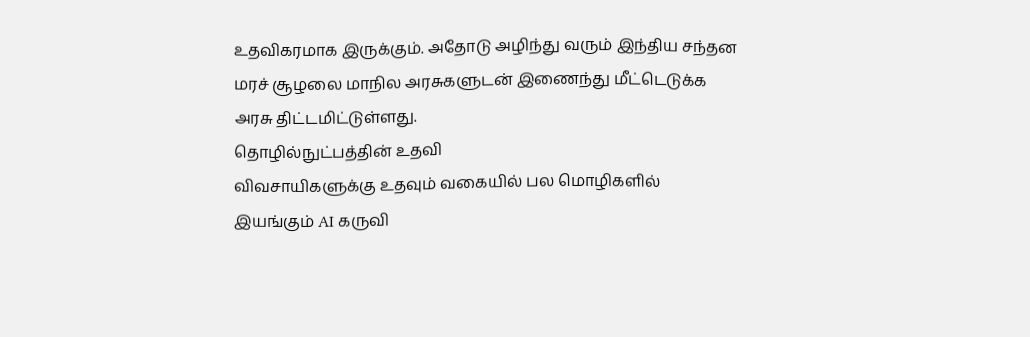உதவிகரமாக இருக்கும். அதோடு அழிந்து வரும் இந்திய சந்தன மரச் சூழலை மாநில அரசுகளுடன் இணைந்து மீட்டெடுக்க அரசு திட்டமிட்டுள்ளது.
தொழில்நுட்பத்தின் உதவி
விவசாயிகளுக்கு உதவும் வகையில் பல மொழிகளில் இயங்கும் AI கருவி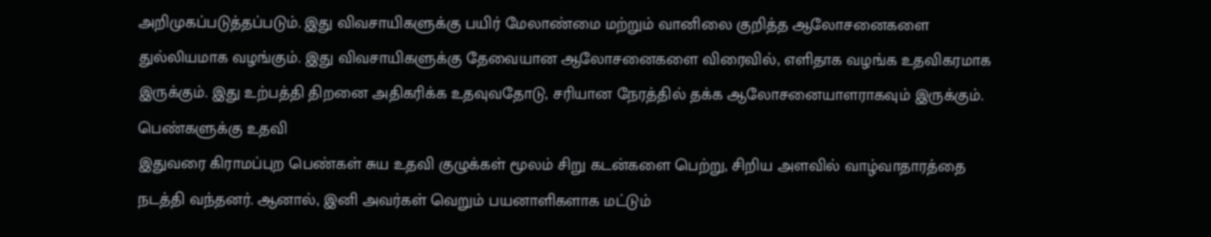அறிமுகப்படுத்தப்படும். இது விவசாயிகளுக்கு பயிர் மேலாண்மை மற்றும் வானிலை குறித்த ஆலோசனைகளை துல்லியமாக வழங்கும். இது விவசாயிகளுக்கு தேவையான ஆலோசனைகளை விரைவில், எளிதாக வழங்க உதவிகரமாக இருக்கும். இது உற்பத்தி திறனை அதிகரிக்க உதவுவதோடு, சரியான நேரத்தில் தக்க ஆலோசனையாளராகவும் இருக்கும்.
பெண்களுக்கு உதவி
இதுவரை கிராமப்புற பெண்கள் சுய உதவி குழுக்கள் மூலம் சிறு கடன்களை பெற்று, சிறிய அளவில் வாழ்வாதாரத்தை நடத்தி வந்தனர். ஆனால், இனி அவர்கள் வெறும் பயனாளிகளாக மட்டும்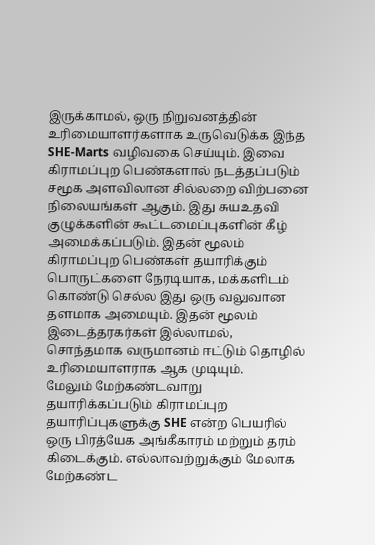இருக்காமல், ஒரு நிறுவனத்தின் உரிமையாளர்களாக உருவெடுக்க இந்த SHE-Marts வழிவகை செய்யும். இவை கிராமப்புற பெண்களால் நடத்தப்படும் சமூக அளவிலான சில்லறை விற்பனை நிலையங்கள் ஆகும். இது சுயஉதவி குழுக்களின் கூட்டமைப்புகளின் கீழ் அமைக்கப்படும். இதன் மூலம் கிராமப்புற பெண்கள் தயாரிக்கும் பொருட்களை நேரடியாக, மக்களிடம் கொண்டு செல்ல இது ஒரு வலுவான தளமாக அமையும். இதன் மூலம் இடைத்தரகர்கள் இல்லாமல், சொந்தமாக வருமானம் ஈட்டும் தொழில் உரிமையாளராக ஆக முடியும்.
மேலும் மேற்கண்டவாறு தயாரிக்கப்படும் கிராமப்புற தயாரிப்புகளுக்கு SHE என்ற பெயரில் ஒரு பிரத்யேக அங்கீகாரம் மற்றும் தரம் கிடைக்கும். எல்லாவற்றுக்கும் மேலாக மேற்கண்ட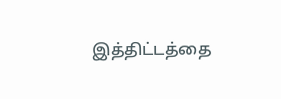இத்திட்டத்தை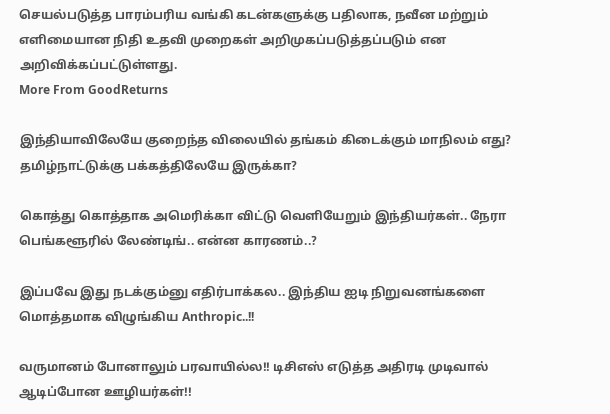செயல்படுத்த பாரம்பரிய வங்கி கடன்களுக்கு பதிலாக, நவீன மற்றும் எளிமையான நிதி உதவி முறைகள் அறிமுகப்படுத்தப்படும் என அறிவிக்கப்பட்டுள்ளது.
More From GoodReturns

இந்தியாவிலேயே குறைந்த விலையில் தங்கம் கிடைக்கும் மாநிலம் எது? தமிழ்நாட்டுக்கு பக்கத்திலேயே இருக்கா?

கொத்து கொத்தாக அமெரிக்கா விட்டு வெளியேறும் இந்தியர்கள்.. நேரா பெங்களூரில் லேண்டிங்.. என்ன காரணம்..?

இப்பவே இது நடக்கும்னு எதிர்பாக்கல.. இந்திய ஐடி நிறுவனங்களை மொத்தமாக விழுங்கிய Anthropic..!!

வருமானம் போனாலும் பரவாயில்ல!! டிசிஎஸ் எடுத்த அதிரடி முடிவால் ஆடிப்போன ஊழியர்கள்!!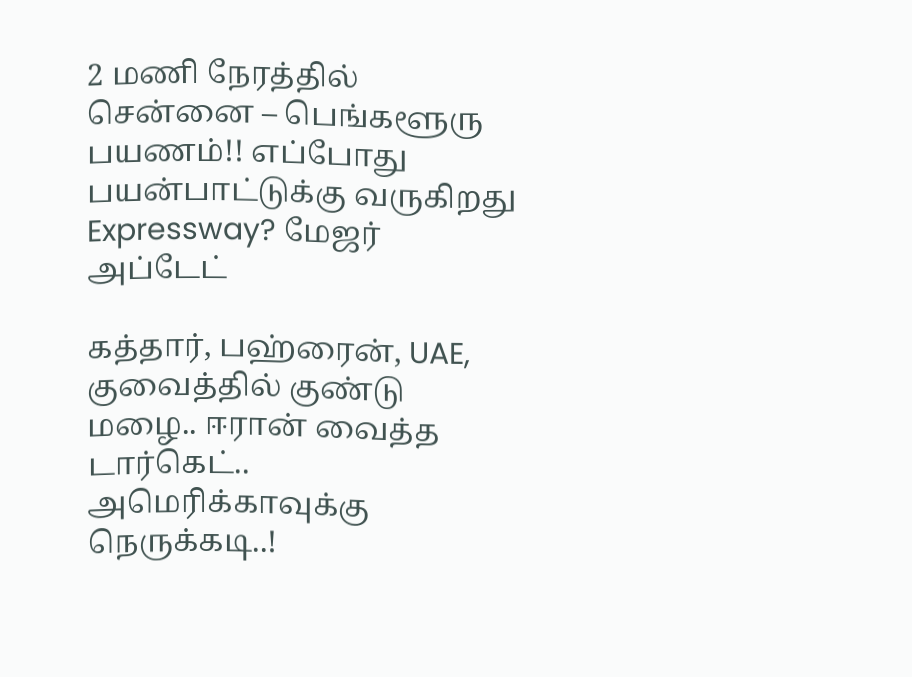2 மணி நேரத்தில் சென்னை – பெங்களூரு பயணம்!! எப்போது பயன்பாட்டுக்கு வருகிறது Expressway? மேஜர் அப்டேட்

கத்தார், பஹ்ரைன், UAE, குவைத்தில் குண்டு மழை.. ஈரான் வைத்த டார்கெட்.. அமெரிக்காவுக்கு நெருக்கடி..!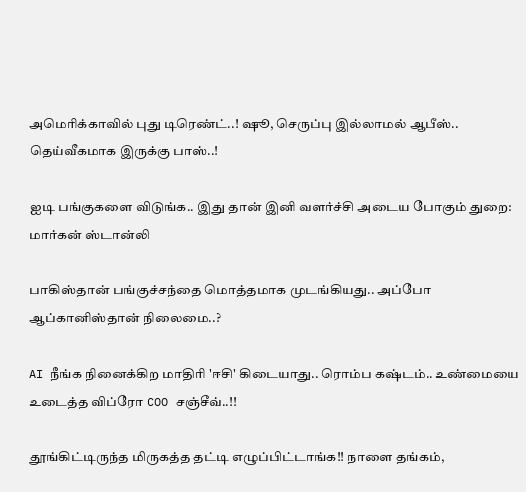அமெரிக்காவில் புது டிரெண்ட்..! ஷூ, செருப்பு இல்லாமல் ஆபீஸ்.. தெய்வீகமாக இருக்கு பாஸ்..!

ஐடி பங்குகளை விடுங்க.. இது தான் இனி வளர்ச்சி அடைய போகும் துறை: மார்கன் ஸ்டான்லி

பாகிஸ்தான் பங்குச்சந்தை மொத்தமாக முடங்கியது.. அப்போ ஆப்கானிஸ்தான் நிலைமை..?

AI நீங்க நினைக்கிற மாதிரி 'ஈசி' கிடையாது.. ரொம்ப கஷ்டம்.. உண்மையை உடைத்த விப்ரோ COO சஞ்சீவ்..!!

தூங்கிட்டிருந்த மிருகத்த தட்டி எழுப்பிட்டாங்க!! நாளை தங்கம்,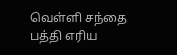வெள்ளி சந்தை பத்தி எரிய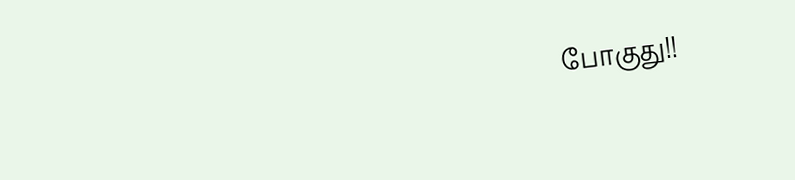போகுது!!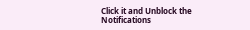Click it and Unblock the Notifications